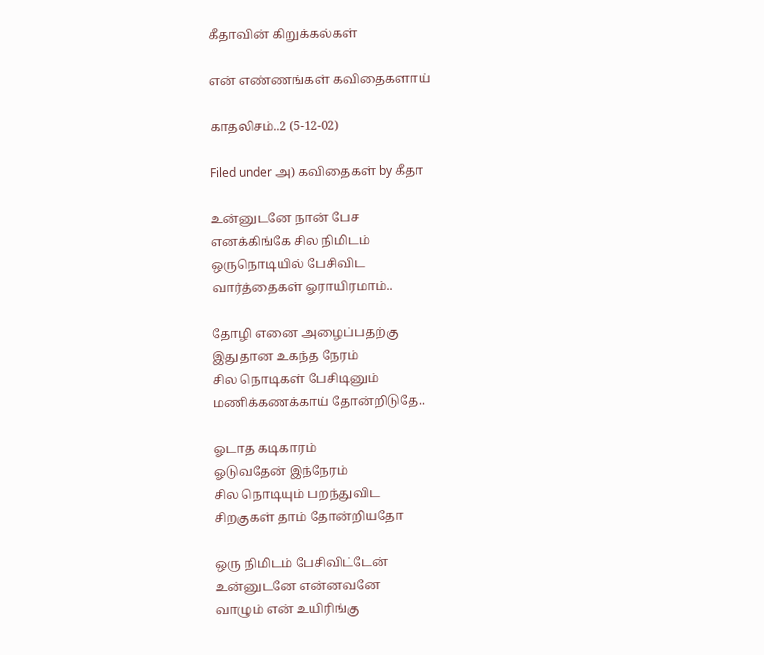கீதாவின் கிறுக்கல்கள்

என் எண்ணங்கள் கவிதைகளாய்

காதலிசம்..2 (5-12-02)

Filed under அ) கவிதைகள் by கீதா

உன்னுடனே நான் பேச
எனக்கிங்கே சில நிமிடம்
ஒருநொடியில் பேசிவிட
வார்த்தைகள் ஓராயிரமாம்..

தோழி எனை அழைப்பதற்கு
இதுதான உகந்த நேரம்
சில நொடிகள் பேசிடினும்
மணிக்கணக்காய் தோன்றிடுதே..

ஓடாத கடிகாரம்
ஓடுவதேன் இந்நேரம்
சில நொடியும் பறந்துவிட
சிறகுகள் தாம் தோன்றியதோ

ஒரு நிமிடம் பேசிவிட்டேன்
உன்னுடனே என்னவனே
வாழும் என் உயிரிங்கு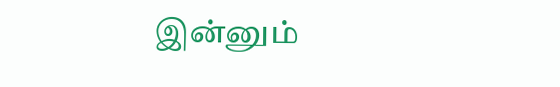இன்னும்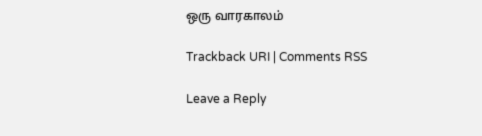ஒரு வாரகாலம்

Trackback URI | Comments RSS

Leave a Reply